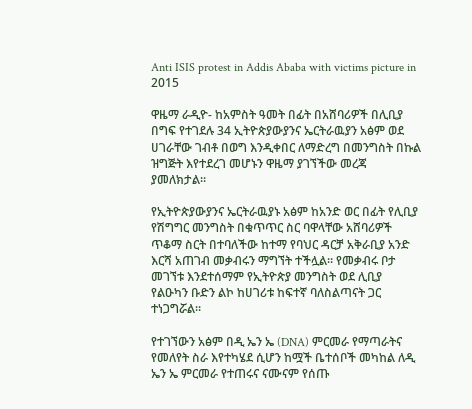Anti ISIS protest in Addis Ababa with victims picture in 2015

ዋዜማ ራዲዮ- ከአምስት ዓመት በፊት በአሸባሪዎች በሊቢያ በግፍ የተገደሉ 34 ኢትዮጵያውያንና ኤርትራዉያን አፅም ወደ ሀገራቸው ገብቶ በወግ እንዲቀበር ለማድረግ በመንግስት በኩል ዝግጅት እየተደረገ መሆኑን ዋዜማ ያገኘችው መረጃ ያመለክታል።

የኢትዮጵያውያንና ኤርትራዉያኑ አፅም ከአንድ ወር በፊት የሊቢያ የሽግግር መንግስት በቁጥጥር ስር ባዋላቸው አሸባሪዎች ጥቆማ ስርት በተባለችው ከተማ የባህር ዳርቻ አቅራቢያ አንድ እርሻ አጠገብ መቃብሩን ማግኘት ተችሏል። የመቃብሩ ቦታ መገኘቱ እንደተሰማም የኢትዮጵያ መንግስት ወደ ሊቢያ የልዑካን ቡድን ልኮ ከሀገሪቱ ከፍተኛ ባለስልጣናት ጋር ተነጋግሯል።

የተገኘውን አፅም በዲ ኤን ኤ (DNA) ምርመራ የማጣራትና የመለየት ስራ እየተካሄደ ሲሆን ከሟች ቤተሰቦች መካከል ለዲ ኤን ኤ ምርመራ የተጠሩና ናሙናም የሰጡ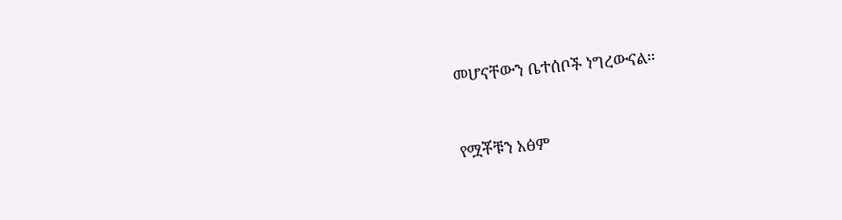መሆናቸውን ቤተሰቦች ነግረውናል።


የሟቾቹን አፅም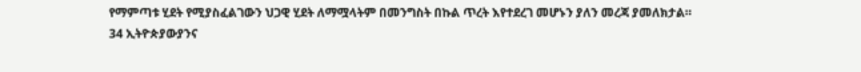የማምጣቱ ሂደት የሚያስፈልገውን ህጋዊ ሂደት ለማሟላትም በመንግስት በኩል ጥረት እየተደረገ መሆኑን ያለን መረጃ ያመለክታል።
34 ኢትዮጵያውያንና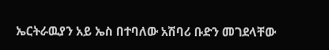ኤርትራዉያን አይ ኤስ በተባለው አሽባሪ ቡድን መገደላቸው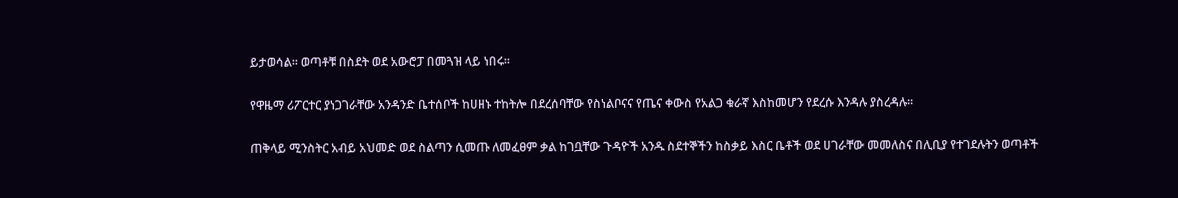ይታወሳል። ወጣቶቹ በስደት ወደ አውሮፓ በመጓዝ ላይ ነበሩ።

የዋዜማ ሪፖርተር ያነጋገራቸው አንዳንድ ቤተሰቦች ከሀዘኑ ተከትሎ በደረሰባቸው የስነልቦናና የጤና ቀውስ የአልጋ ቁራኛ እስከመሆን የደረሱ እንዳሉ ያስረዳሉ።

ጠቅላይ ሚንስትር አብይ አህመድ ወደ ስልጣን ሲመጡ ለመፈፀም ቃል ከገቧቸው ጉዳዮች አንዱ ስደተኞችን ከስቃይ እስር ቤቶች ወደ ሀገራቸው መመለስና በሊቢያ የተገደሉትን ወጣቶች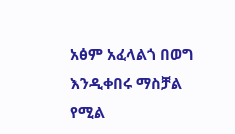አፅም አፈላልጎ በወግ እንዲቀበሩ ማስቻል የሚል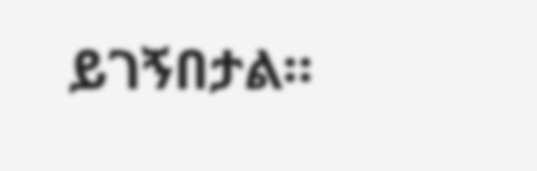ይገኝበታል።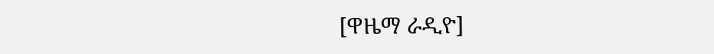[ዋዜማ ራዲዮ]